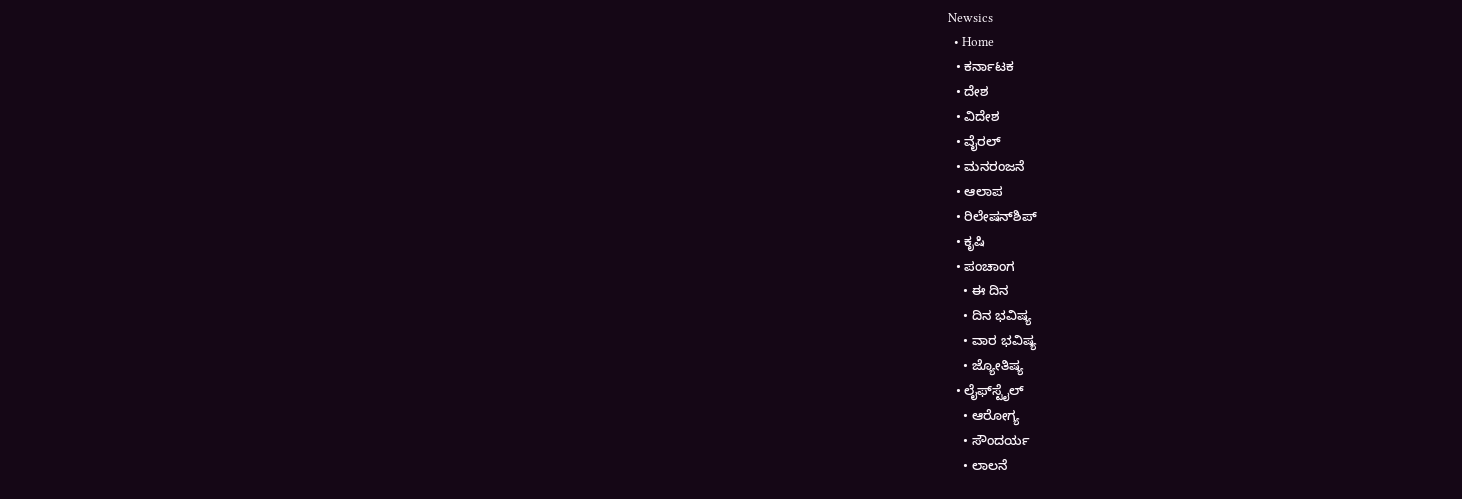Newsics
  • Home
  • ಕರ್ನಾಟಕ
  • ದೇಶ
  • ವಿದೇಶ
  • ವೈರಲ್
  • ಮನರಂಜನೆ
  • ಆಲಾಪ
  • ರಿಲೇಷನ್‌ಶಿಪ್
  • ಕೃಷಿ
  • ಪಂಚಾಂಗ
    • ಈ ದಿನ
    • ದಿನ ಭವಿಷ್ಯ
    • ವಾರ ಭವಿಷ್ಯ
    • ಜ್ಯೋತಿಷ್ಯ
  • ಲೈಫ್‌ಸ್ಟೈಲ್
    • ಆರೋಗ್ಯ
    • ಸೌಂದರ್ಯ
    • ಲಾಲನೆ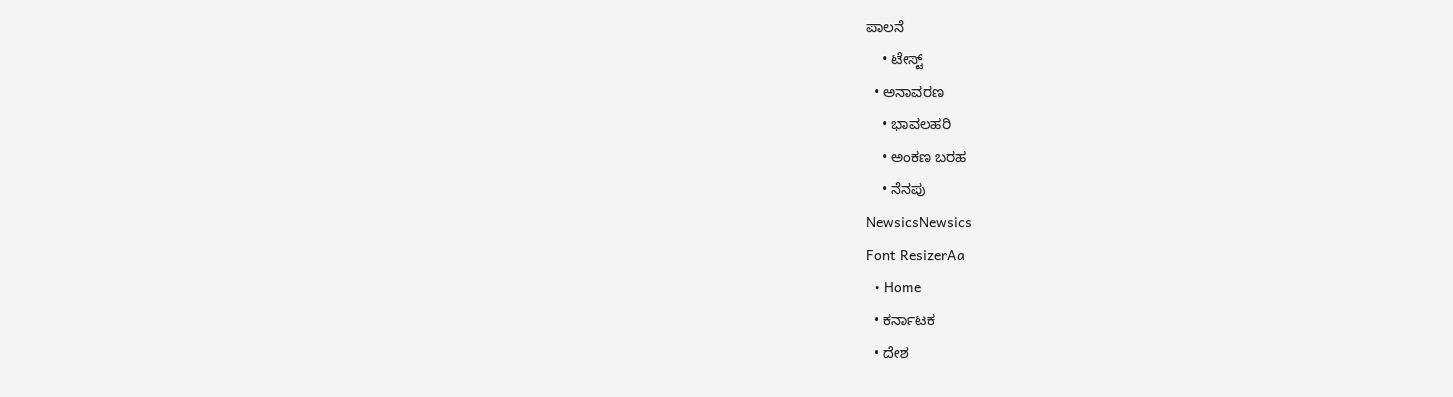ಪಾಲನೆ
    • ಟೇಸ್ಟ್
  • ಅನಾವರಣ
    • ಭಾವಲಹರಿ
    • ಅಂಕಣ ಬರಹ
    • ನೆನಪು
NewsicsNewsics
Font ResizerAa
  • Home
  • ಕರ್ನಾಟಕ
  • ದೇಶ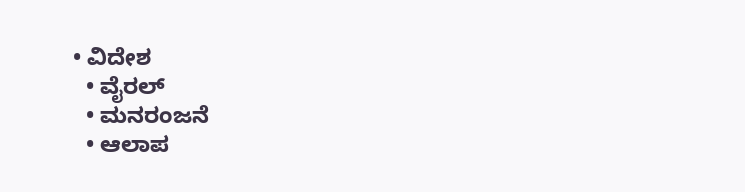• ವಿದೇಶ
  • ವೈರಲ್
  • ಮನರಂಜನೆ
  • ಆಲಾಪ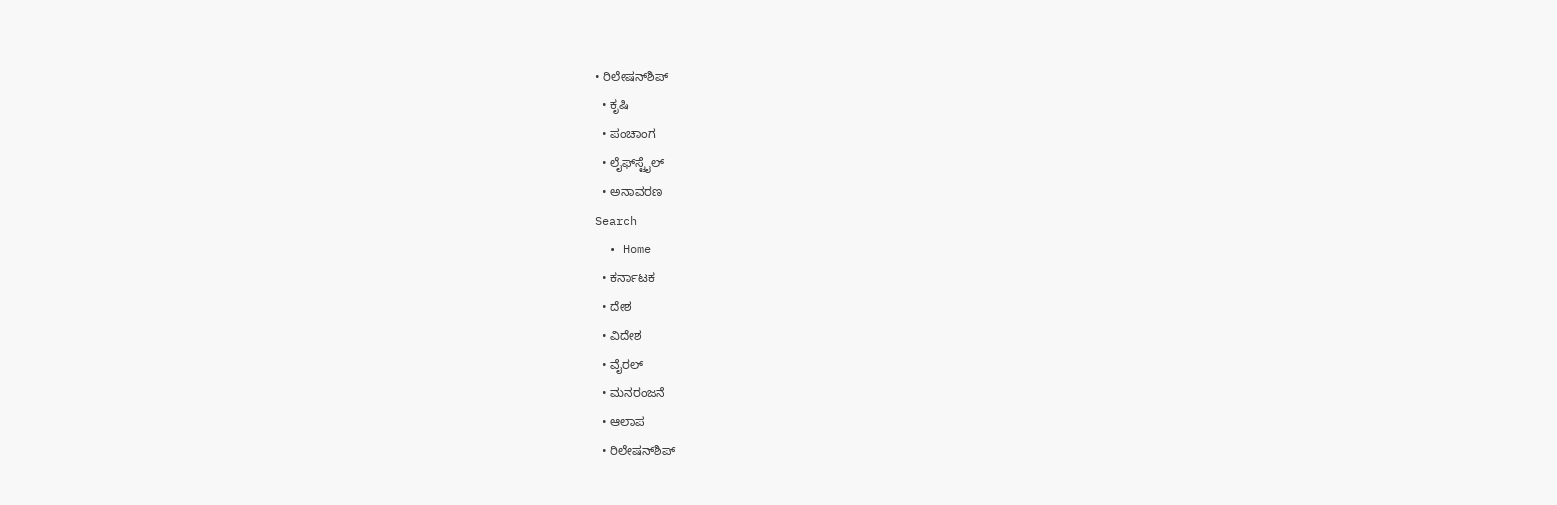• ರಿಲೇಷನ್‌ಶಿಪ್
  • ಕೃಷಿ
  • ಪಂಚಾಂಗ
  • ಲೈಫ್‌ಸ್ಟೈಲ್
  • ಅನಾವರಣ
Search
  • Home
  • ಕರ್ನಾಟಕ
  • ದೇಶ
  • ವಿದೇಶ
  • ವೈರಲ್
  • ಮನರಂಜನೆ
  • ಆಲಾಪ
  • ರಿಲೇಷನ್‌ಶಿಪ್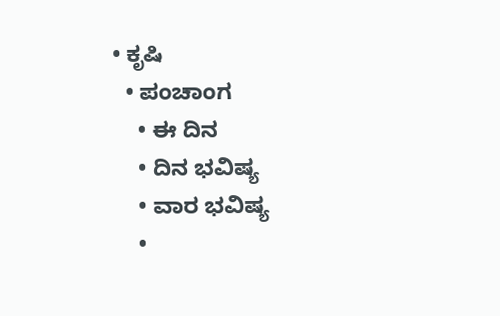• ಕೃಷಿ
  • ಪಂಚಾಂಗ
    • ಈ ದಿನ
    • ದಿನ ಭವಿಷ್ಯ
    • ವಾರ ಭವಿಷ್ಯ
    •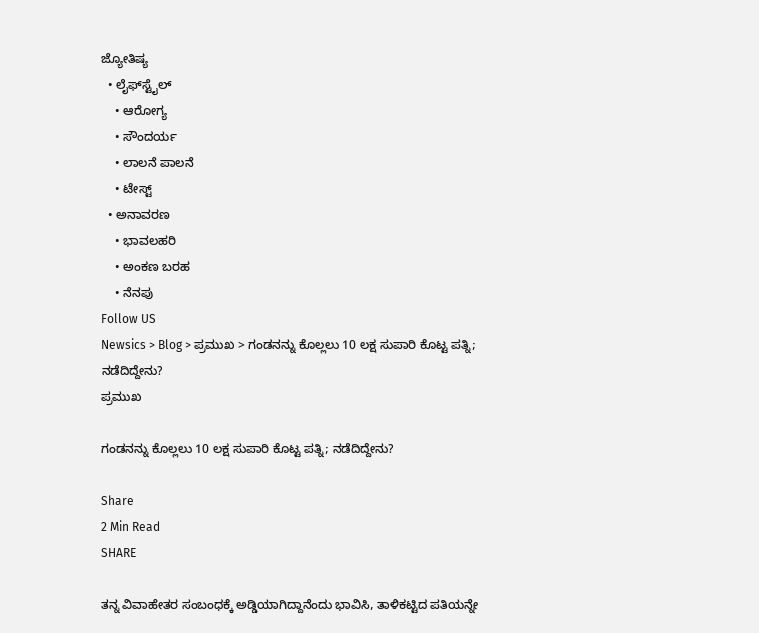ಜ್ಯೋತಿಷ್ಯ
  • ಲೈಫ್‌ಸ್ಟೈಲ್
    • ಆರೋಗ್ಯ
    • ಸೌಂದರ್ಯ
    • ಲಾಲನೆ ಪಾಲನೆ
    • ಟೇಸ್ಟ್
  • ಅನಾವರಣ
    • ಭಾವಲಹರಿ
    • ಅಂಕಣ ಬರಹ
    • ನೆನಪು
Follow US
Newsics > Blog > ಪ್ರಮುಖ > ಗಂಡನನ್ನು ಕೊಲ್ಲಲು 10 ಲಕ್ಷ ಸುಪಾರಿ ಕೊಟ್ಟ ಪತ್ನಿ; ನಡೆದಿದ್ದೇನು?
ಪ್ರಮುಖ

ಗಂಡನನ್ನು ಕೊಲ್ಲಲು 10 ಲಕ್ಷ ಸುಪಾರಿ ಕೊಟ್ಟ ಪತ್ನಿ; ನಡೆದಿದ್ದೇನು?

Share
2 Min Read
SHARE

ತನ್ನ ವಿವಾಹೇತರ ಸಂಬಂಧಕ್ಕೆ ಅಡ್ಡಿಯಾಗಿದ್ದಾನೆಂದು ಭಾವಿಸಿ, ತಾಳಿಕಟ್ಟಿದ ಪತಿಯನ್ನೇ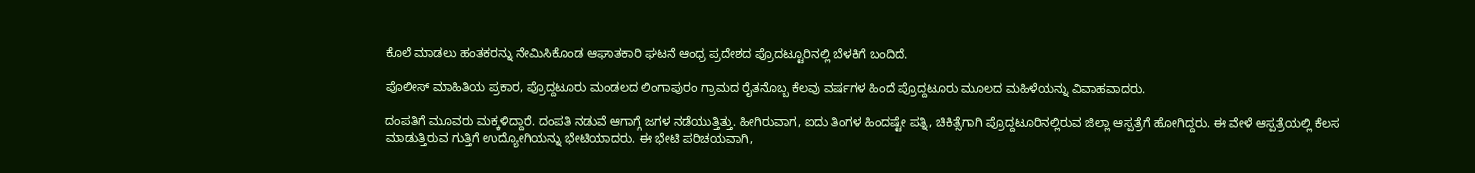ಕೊಲೆ ಮಾಡಲು ಹಂತಕರನ್ನು ನೇಮಿಸಿಕೊಂಡ ಆಘಾತಕಾರಿ ಘಟನೆ ಆಂಧ್ರ ಪ್ರದೇಶದ ಪ್ರೊದಟ್ಟೂರಿನಲ್ಲಿ ಬೆಳಕಿಗೆ ಬಂದಿದೆ.

ಪೊಲೀಸ್ ಮಾಹಿತಿಯ ಪ್ರಕಾರ, ಪ್ರೊದ್ದಟೂರು ಮಂಡಲದ ಲಿಂಗಾಪುರಂ ಗ್ರಾಮದ ರೈತನೊಬ್ಬ ಕೆಲವು ವರ್ಷಗಳ ಹಿಂದೆ ಪ್ರೊದ್ದಟೂರು ಮೂಲದ ಮಹಿಳೆಯನ್ನು ವಿವಾಹವಾದರು.

ದಂಪತಿಗೆ ಮೂವರು ಮಕ್ಕಳಿದ್ದಾರೆ. ದಂಪತಿ ನಡುವೆ ಆಗಾಗ್ಗೆ ಜಗಳ ನಡೆಯುತ್ತಿತ್ತು. ಹೀಗಿರುವಾಗ, ಐದು ತಿಂಗಳ ಹಿಂದಷ್ಟೇ ಪತ್ನಿ, ಚಿಕಿತ್ಸೆಗಾಗಿ ಪ್ರೊದ್ದಟೂರಿನಲ್ಲಿರುವ ಜಿಲ್ಲಾ ಆಸ್ಪತ್ರೆಗೆ ಹೋಗಿದ್ದರು. ಈ ವೇಳೆ ಆಸ್ಪತ್ರೆಯಲ್ಲಿ ಕೆಲಸ ಮಾಡುತ್ತಿರುವ ಗುತ್ತಿಗೆ ಉದ್ಯೋಗಿಯನ್ನು ಭೇಟಿಯಾದರು. ಈ ಭೇಟಿ ಪರಿಚಯವಾಗಿ,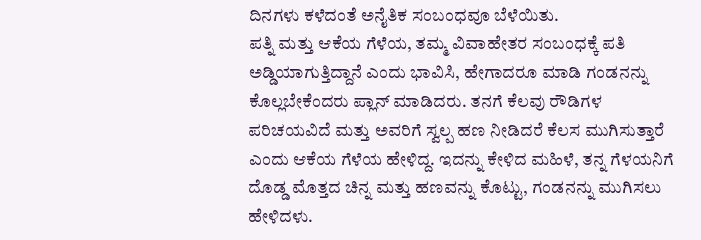ದಿನಗಳು ಕಳೆದಂತೆ ಅನೈತಿಕ ಸಂಬಂಧವೂ ಬೆಳೆಯಿತು.
ಪತ್ನಿ ಮತ್ತು ಆಕೆಯ ಗೆಳೆಯ, ತಮ್ಮ ವಿವಾಹೇತರ ಸಂಬಂಧಕ್ಕೆ ಪತಿ ಅಡ್ಡಿಯಾಗುತ್ತಿದ್ದಾನೆ ಎಂದು ಭಾವಿಸಿ, ಹೇಗಾದರೂ ಮಾಡಿ ಗಂಡನನ್ನು ಕೊಲ್ಲಬೇಕೆಂದರು ಪ್ಲಾನ್ ಮಾಡಿದರು. ತನಗೆ ಕೆಲವು ರೌಡಿಗಳ ಪರಿಚಯವಿದೆ ಮತ್ತು ಅವರಿಗೆ ಸ್ವಲ್ಪ ಹಣ ನೀಡಿದರೆ ಕೆಲಸ ಮುಗಿಸುತ್ತಾರೆ ಎಂದು ಆಕೆಯ ಗೆಳೆಯ ಹೇಳಿದ್ದ. ಇದನ್ನು ಕೇಳಿದ ಮಹಿಳೆ, ತನ್ನ ಗೆಳಯನಿಗೆ ದೊಡ್ಡ ಮೊತ್ತದ ಚಿನ್ನ ಮತ್ತು ಹಣವನ್ನು ಕೊಟ್ಟು, ಗಂಡನನ್ನು ಮುಗಿಸಲು ಹೇಳಿದಳು.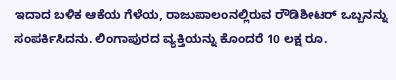ಇದಾದ ಬಳಿಕ ಆಕೆಯ ಗೆಳೆಯ, ರಾಜುಪಾಲಂನಲ್ಲಿರುವ ರೌಡಿಶೀಟರ್ ಒಬ್ಬನನ್ನು ಸಂಪರ್ಕಿಸಿದನು. ಲಿಂಗಾಪುರದ ವ್ಯಕ್ತಿಯನ್ನು ಕೊಂದರೆ 10 ಲಕ್ಷ ರೂ.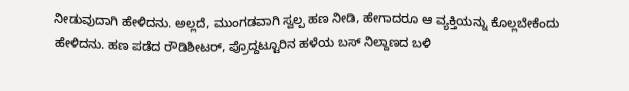ನೀಡುವುದಾಗಿ ಹೇಳಿದನು. ಅಲ್ಲದೆ, ಮುಂಗಡವಾಗಿ ಸ್ವಲ್ಪ ಹಣ ನೀಡಿ, ಹೇಗಾದರೂ ಆ ವ್ಯಕ್ತಿಯನ್ನು ಕೊಲ್ಲಬೇಕೆಂದು ಹೇಳಿದನು. ಹಣ ಪಡೆದ ರೌಡಿಶೀಟರ್, ಪ್ರೊದ್ದಟ್ಟೂರಿನ ಹಳೆಯ ಬಸ್ ನಿಲ್ದಾಣದ ಬಳಿ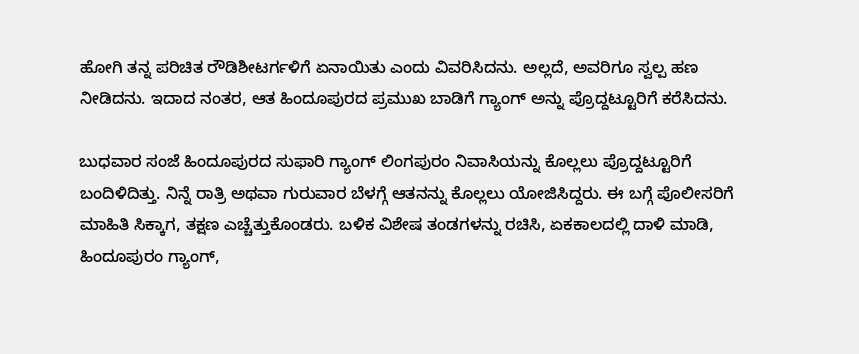ಹೋಗಿ ತನ್ನ ಪರಿಚಿತ ರೌಡಿಶೀಟರ್ಗಳಿಗೆ ಏನಾಯಿತು ಎಂದು ವಿವರಿಸಿದನು. ಅಲ್ಲದೆ, ಅವರಿಗೂ ಸ್ವಲ್ಪ ಹಣ ನೀಡಿದನು. ಇದಾದ ನಂತರ, ಆತ ಹಿಂದೂಪುರದ ಪ್ರಮುಖ ಬಾಡಿಗೆ ಗ್ಯಾಂಗ್ ಅನ್ನು ಪ್ರೊದ್ದಟ್ಟೂರಿಗೆ ಕರೆಸಿದನು.

ಬುಧವಾರ ಸಂಜೆ ಹಿಂದೂಪುರದ ಸುಫಾರಿ ಗ್ಯಾಂಗ್ ಲಿಂಗಪುರಂ ನಿವಾಸಿಯನ್ನು ಕೊಲ್ಲಲು ಪ್ರೊದ್ದಟ್ಟೂರಿಗೆ ಬಂದಿಳಿದಿತ್ತು. ನಿನ್ನೆ ರಾತ್ರಿ ಅಥವಾ ಗುರುವಾರ ಬೆಳಗ್ಗೆ ಆತನನ್ನು ಕೊಲ್ಲಲು ಯೋಜಿಸಿದ್ದರು. ಈ ಬಗ್ಗೆ ಪೊಲೀಸರಿಗೆ ಮಾಹಿತಿ ಸಿಕ್ಕಾಗ, ತಕ್ಷಣ ಎಚ್ಚೆತ್ತುಕೊಂಡರು. ಬಳಿಕ ವಿಶೇಷ ತಂಡಗಳನ್ನು ರಚಿಸಿ, ಏಕಕಾಲದಲ್ಲಿ ದಾಳಿ ಮಾಡಿ, ಹಿಂದೂಪುರಂ ಗ್ಯಾಂಗ್,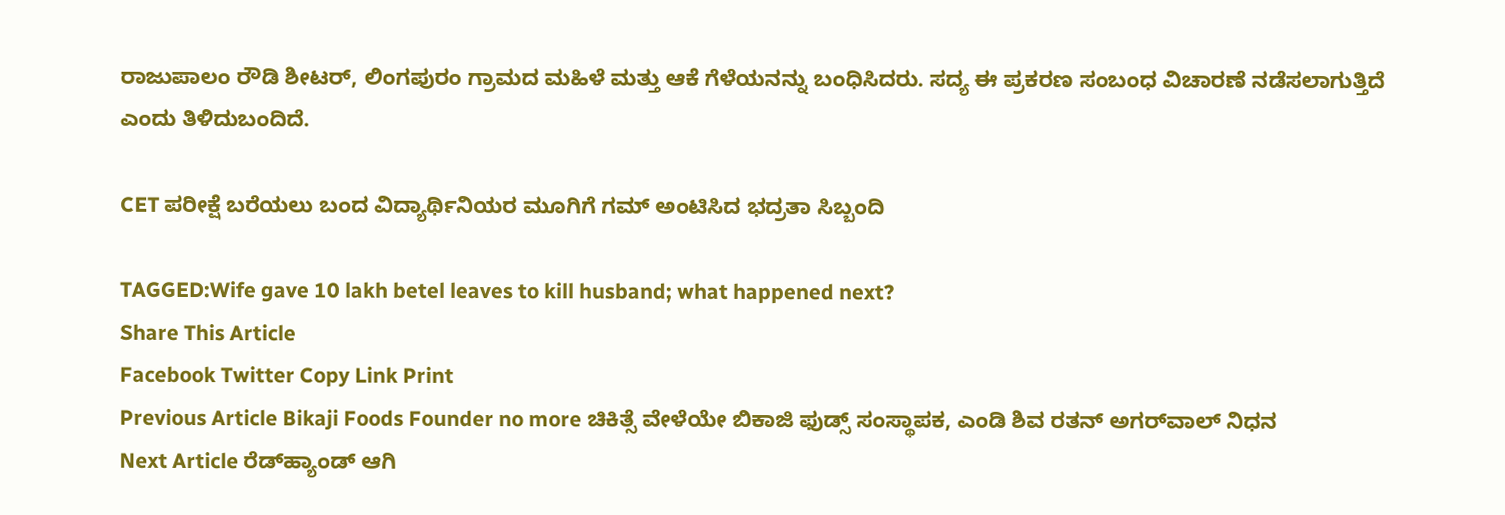ರಾಜುಪಾಲಂ ರೌಡಿ ಶೀಟರ್, ಲಿಂಗಪುರಂ ಗ್ರಾಮದ ಮಹಿಳೆ ಮತ್ತು ಆಕೆ ಗೆಳೆಯನನ್ನು ಬಂಧಿಸಿದರು. ಸದ್ಯ ಈ ಪ್ರಕರಣ ಸಂಬಂಧ ವಿಚಾರಣೆ ನಡೆಸಲಾಗುತ್ತಿದೆ ಎಂದು ತಿಳಿದುಬಂದಿದೆ.

CET ಪರೀಕ್ಷೆ ಬರೆಯಲು ಬಂದ ವಿದ್ಯಾರ್ಥಿನಿಯರ ಮೂಗಿಗೆ ಗಮ್ ಅಂಟಿಸಿದ ಭದ್ರತಾ ಸಿಬ್ಬಂದಿ

TAGGED:Wife gave 10 lakh betel leaves to kill husband; what happened next?
Share This Article
Facebook Twitter Copy Link Print
Previous Article Bikaji Foods Founder no more ಚಿಕಿತ್ಸೆ ವೇಳೆಯೇ ಬಿಕಾಜಿ ಫುಡ್ಸ್ ಸಂಸ್ಥಾಪಕ, ಎಂಡಿ ಶಿವ ರತನ್ ಅಗರ್‌ವಾಲ್ ನಿಧನ
Next Article ರೆಡ್‌ಹ್ಯಾಂಡ್ ಆಗಿ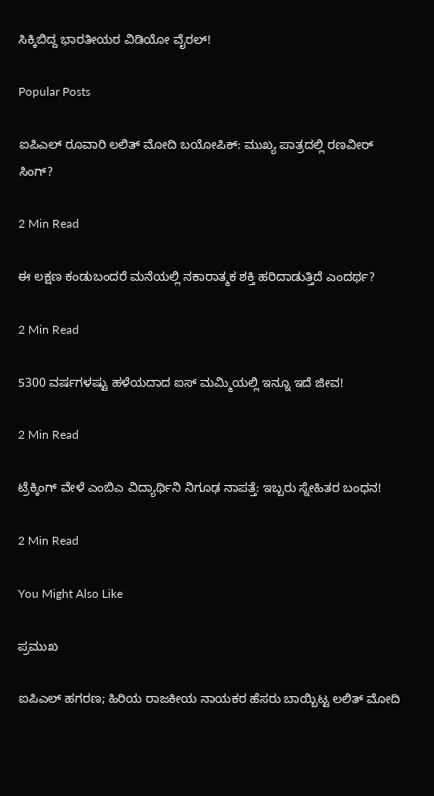ಸಿಕ್ಕಿಬಿದ್ದ ಭಾರತೀಯರ ವಿಡಿಯೋ ವೈರಲ್!

Popular Posts

ಐಪಿಎಲ್ ರೂವಾರಿ ಲಲಿತ್ ಮೋದಿ ಬಯೋಪಿಕ್: ಮುಖ್ಯ ಪಾತ್ರದಲ್ಲಿ ರಣವೀರ್ ಸಿಂಗ್?

2 Min Read

ಈ ಲಕ್ಷಣ ಕಂಡುಬಂದರೆ ಮನೆಯಲ್ಲಿ ನಕಾರಾತ್ಮಕ ಶಕ್ತಿ ಹರಿದಾಡುತ್ತಿದೆ ಎಂದರ್ಥ?

2 Min Read

5300 ವರ್ಷಗಳಷ್ಟು ಹಳೆಯದಾದ ಐಸ್ ಮಮ್ಮಿಯಲ್ಲಿ ಇನ್ನೂ ಇದೆ ಜೀವ!

2 Min Read

ಟ್ರೆಕ್ಕಿಂಗ್ ವೇಳೆ ಎಂಬಿಎ ವಿದ್ಯಾರ್ಥಿನಿ ನಿಗೂಢ ನಾಪತ್ತೆ: ಇಬ್ಬರು ಸ್ನೇಹಿತರ ಬಂಧನ!

2 Min Read

You Might Also Like

ಪ್ರಮುಖ

ಐಪಿಎಲ್ ಹಗರಣ; ಹಿರಿಯ ರಾಜಕೀಯ ನಾಯಕರ ಹೆಸರು ಬಾಯ್ಬಿಟ್ಟ ಲಲಿತ್ ಮೋದಿ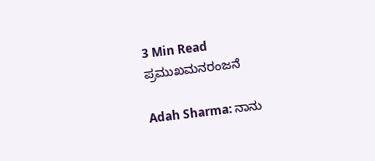3 Min Read
ಪ್ರಮುಖಮನರಂಜನೆ

Adah Sharma: ನಾನು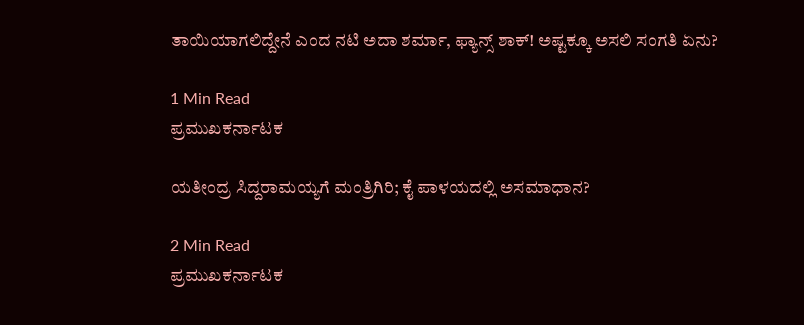ತಾಯಿಯಾಗಲಿದ್ದೇನೆ ಎಂದ ನಟಿ ಅದಾ ಶರ್ಮಾ, ಫ್ಯಾನ್ಸ್ ಶಾಕ್! ಅಷ್ಟಕ್ಕೂ ಅಸಲಿ ಸಂಗತಿ ಏನು?

1 Min Read
ಪ್ರಮುಖಕರ್ನಾಟಕ

ಯತೀಂದ್ರ ಸಿದ್ದರಾಮಯ್ಯಗೆ ಮಂತ್ರಿಗಿರಿ; ಕೈ ಪಾಳಯದಲ್ಲಿ ಅಸಮಾಧಾನ?

2 Min Read
ಪ್ರಮುಖಕರ್ನಾಟಕ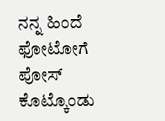ನನ್ನ ಹಿಂದೆ ಫೋಟೋಗೆ ಪೋಸ್ ಕೊಟ್ಕೊಂಡು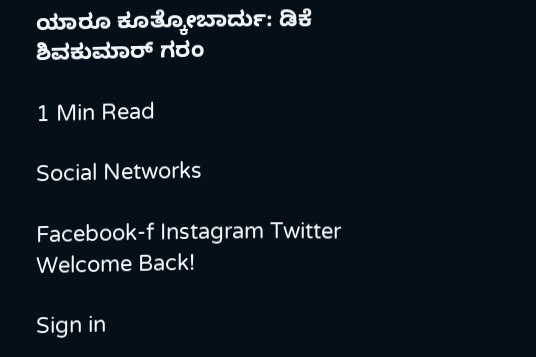ಯಾರೂ ಕೂತ್ಕೋಬಾರ್ದು: ಡಿಕೆ ಶಿವಕುಮಾರ್ ಗರಂ

1 Min Read

Social Networks

Facebook-f Instagram Twitter
Welcome Back!

Sign in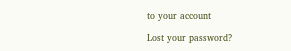to your account

Lost your password?